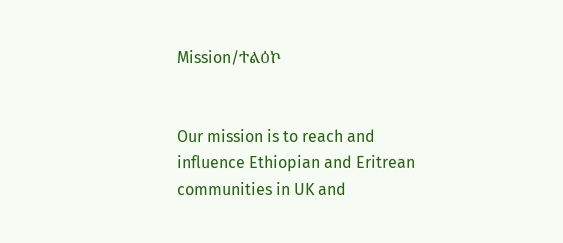Mission/ተልዕኮ


Our mission is to reach and influence Ethiopian and Eritrean communities in UK and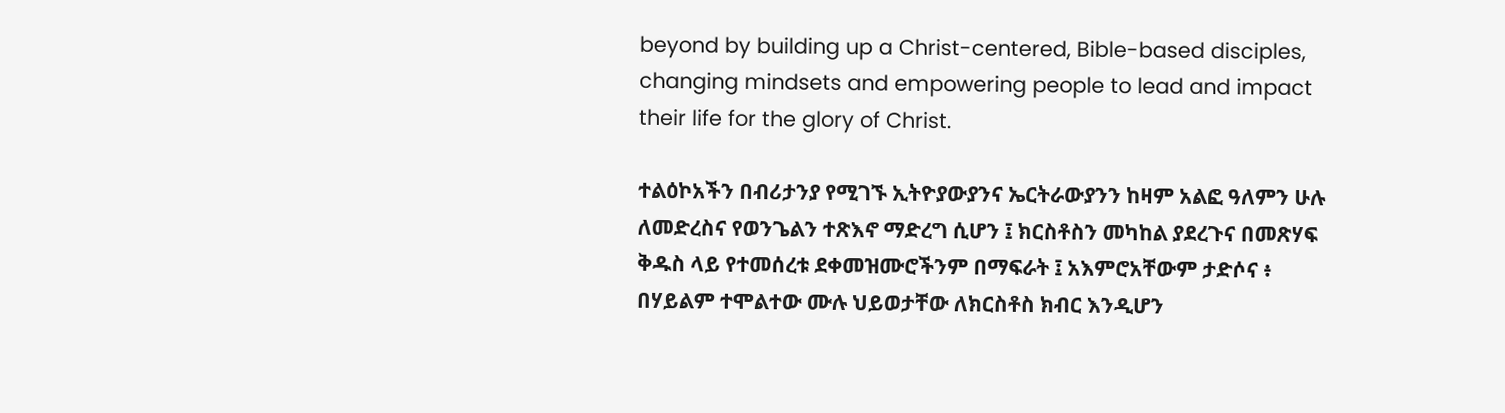beyond by building up a Christ-centered, Bible-based disciples, changing mindsets and empowering people to lead and impact their life for the glory of Christ.

ተልዕኮአችን በብሪታንያ የሚገኙ ኢትዮያውያንና ኤርትራውያንን ከዛም አልፎ ዓለምን ሁሉ ለመድረስና የወንጌልን ተጽእኖ ማድረግ ሲሆን ፤ ክርስቶስን መካከል ያደረጉና በመጽሃፍ ቅዱስ ላይ የተመሰረቱ ደቀመዝሙሮችንም በማፍራት ፤ አእምሮአቸውም ታድሶና ፥ በሃይልም ተሞልተው ሙሉ ህይወታቸው ለክርስቶስ ክብር እንዲሆን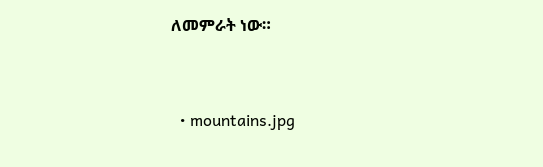ለመምራት ነው።


  • mountains.jpg